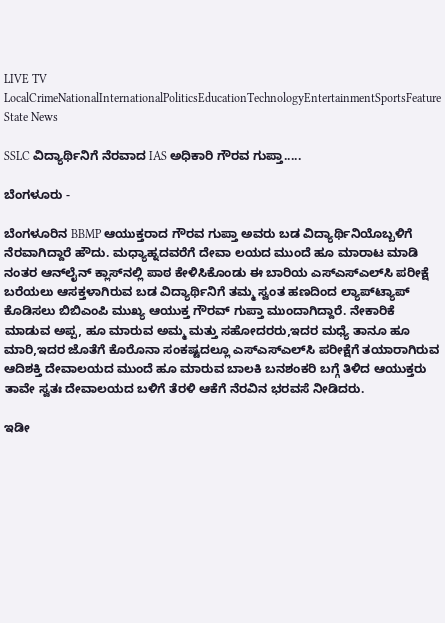LIVE TV LocalCrimeNationalInternationalPoliticsEducationTechnologyEntertainmentSportsFeature
State News

SSLC ವಿದ್ಯಾರ್ಥಿನಿಗೆ ನೆರವಾದ IAS ಅಧಿಕಾರಿ ಗೌರವ ಗುಪ್ತಾ.....

ಬೆಂಗಳೂರು -

ಬೆಂಗಳೂರಿನ BBMP ಆಯುಕ್ತರಾದ ಗೌರವ ಗುಪ್ತಾ ಅವರು ಬಡ ವಿದ್ಯಾರ್ಥಿನಿಯೊಬ್ಬಳಿಗೆ ನೆರವಾಗಿದ್ದಾರೆ ಹೌದು. ಮಧ್ಯಾಹ್ನದವರೆಗೆ ದೇವಾ ಲಯದ ಮುಂದೆ ಹೂ ಮಾರಾಟ ಮಾಡಿ ನಂತರ ಆನ್‍ಲೈನ್ ಕ್ಲಾಸ್‍ನಲ್ಲಿ ಪಾಠ ಕೇಳಿಸಿಕೊಂಡು ಈ ಬಾರಿಯ ಎಸ್‍ಎಸ್‍ಎಲ್‍ಸಿ ಪರೀಕ್ಷೆ ಬರೆಯಲು ಆಸಕ್ತಳಾಗಿರುವ ಬಡ ವಿದ್ಯಾರ್ಥಿನಿಗೆ ತಮ್ಮ ಸ್ವಂತ ಹಣದಿಂದ ಲ್ಯಾಪ್‍ಟ್ಯಾಪ್ ಕೊಡಿಸಲು ಬಿಬಿಎಂಪಿ ಮುಖ್ಯ ಆಯುಕ್ತ ಗೌರವ್‍ ಗುಪ್ತಾ ಮುಂದಾಗಿದ್ದಾರೆ. ನೇಕಾರಿಕೆ ಮಾಡುವ ಅಪ್ಪ, ಹೂ ಮಾರುವ ಅಮ್ಮ ಮತ್ತು ಸಹೋದರರು,ಇದರ ಮಧ್ಯೆ ತಾನೂ ಹೂ ಮಾರಿ,ಇದರ ಜೊತೆಗೆ ಕೊರೊನಾ ಸಂಕಷ್ಟದಲ್ಲೂ ಎಸ್‍ಎಸ್‍ಎಲ್‍ಸಿ ಪರೀಕ್ಷೆಗೆ ತಯಾರಾಗಿರುವ ಆದಿಶಕ್ತಿ ದೇವಾಲಯದ ಮುಂದೆ ಹೂ ಮಾರುವ ಬಾಲಕಿ ಬನಶಂಕರಿ ಬಗ್ಗೆ ತಿಳಿದ ಆಯುಕ್ತರು ತಾವೇ ಸ್ವತಃ ದೇವಾಲಯದ ಬಳಿಗೆ ತೆರಳಿ ಆಕೆಗೆ ನೆರವಿನ ಭರವಸೆ ನೀಡಿದರು.

ಇಡೀ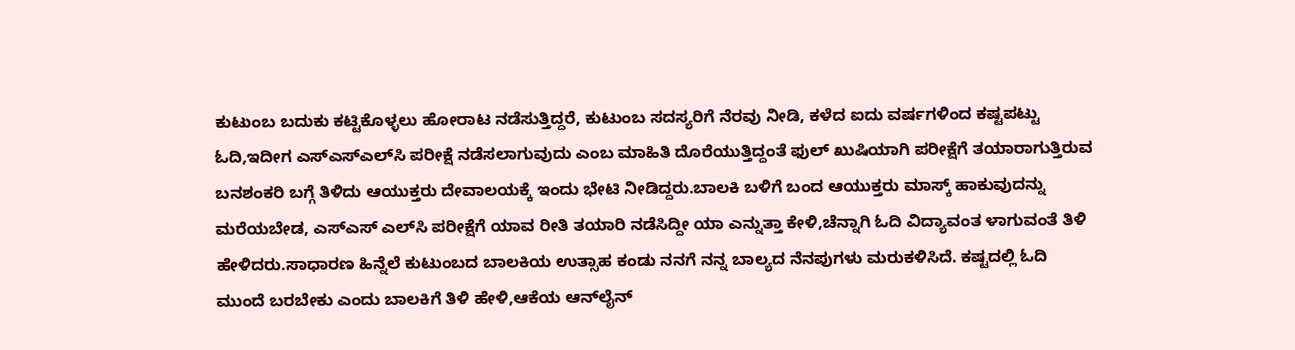ಕುಟುಂಬ ಬದುಕು ಕಟ್ಟಿಕೊಳ್ಳಲು ಹೋರಾಟ ನಡೆಸುತ್ತಿದ್ದರೆ, ಕುಟುಂಬ ಸದಸ್ಯರಿಗೆ ನೆರವು ನೀಡಿ, ಕಳೆದ ಐದು ವರ್ಷಗಳಿಂದ ಕಷ್ಟಪಟ್ಟು ಓದಿ,ಇದೀಗ ಎಸ್‍ಎಸ್‍ಎಲ್‍ಸಿ ಪರೀಕ್ಷೆ ನಡೆಸಲಾಗುವುದು ಎಂಬ ಮಾಹಿತಿ ದೊರೆಯುತ್ತಿದ್ದಂತೆ ಫುಲ್ ಖುಷಿಯಾಗಿ ಪರೀಕ್ಷೆಗೆ ತಯಾರಾಗುತ್ತಿರುವ ಬನಶಂಕರಿ ಬಗ್ಗೆ ತಿಳಿದು ಆಯುಕ್ತರು ದೇವಾಲಯಕ್ಕೆ ಇಂದು ಭೇಟಿ ನೀಡಿದ್ದರು.ಬಾಲಕಿ ಬಳಿಗೆ ಬಂದ ಆಯುಕ್ತರು ಮಾಸ್ಕ್ ಹಾಕುವುದನ್ನು ಮರೆಯಬೇಡ, ಎಸ್‍ಎಸ್‍ ಎಲ್‍ಸಿ ಪರೀಕ್ಷೆಗೆ ಯಾವ ರೀತಿ ತಯಾರಿ ನಡೆಸಿದ್ದೀ ಯಾ ಎನ್ನುತ್ತಾ ಕೇಳಿ,ಚೆನ್ನಾಗಿ ಓದಿ ವಿದ್ಯಾವಂತ ಳಾಗುವಂತೆ ತಿಳಿ ಹೇಳಿದರು.ಸಾಧಾರಣ ಹಿನ್ನೆಲೆ ಕುಟುಂಬದ ಬಾಲಕಿಯ ಉತ್ಸಾಹ ಕಂಡು ನನಗೆ ನನ್ನ ಬಾಲ್ಯದ ನೆನಪುಗಳು ಮರುಕಳಿಸಿದೆ. ಕಷ್ಟದಲ್ಲಿ ಓದಿ ಮುಂದೆ ಬರಬೇಕು ಎಂದು ಬಾಲಕಿಗೆ ತಿಳಿ ಹೇಳಿ,ಆಕೆಯ ಆನ್‌ಲೈನ್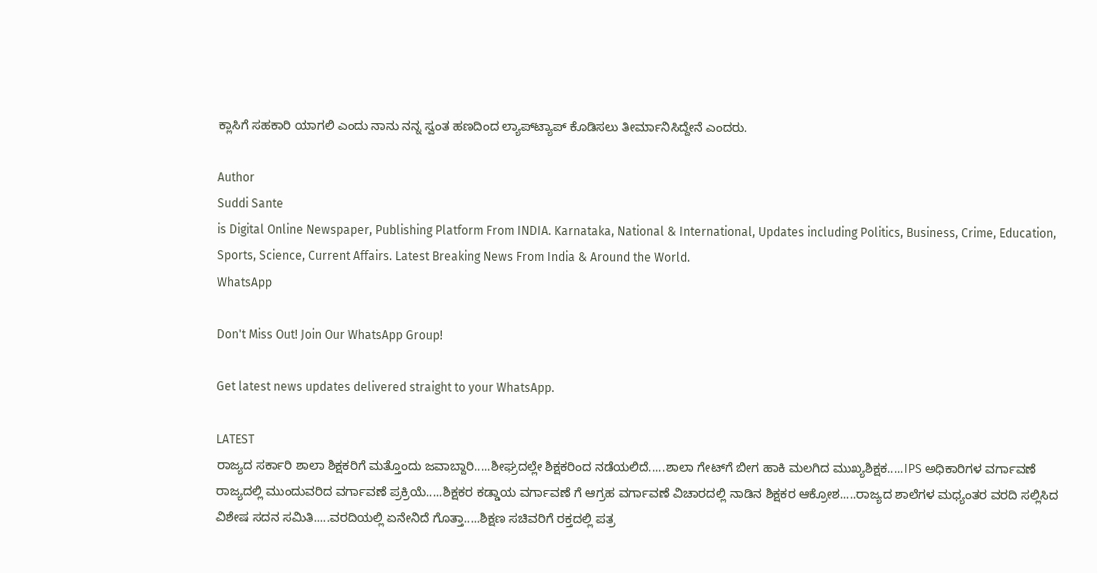ಕ್ಲಾಸಿಗೆ ಸಹಕಾರಿ ಯಾಗಲಿ ಎಂದು ನಾನು ನನ್ನ ಸ್ವಂತ ಹಣದಿಂದ ಲ್ಯಾಪ್‍ಟ್ಯಾಪ್ ಕೊಡಿಸಲು ತೀರ್ಮಾನಿಸಿದ್ದೇನೆ ಎಂದರು.

Author
Suddi Sante
is Digital Online Newspaper, Publishing Platform From INDIA. Karnataka, National & International, Updates including Politics, Business, Crime, Education, Sports, Science, Current Affairs. Latest Breaking News From India & Around the World.
WhatsApp

Don't Miss Out! Join Our WhatsApp Group!

Get latest news updates delivered straight to your WhatsApp.

LATEST
ರಾಜ್ಯದ ಸರ್ಕಾರಿ ಶಾಲಾ ಶಿಕ್ಷಕರಿಗೆ ಮತ್ತೊಂದು ಜವಾಬ್ದಾರಿ.....ಶೀಘ್ರದಲ್ಲೇ ಶಿಕ್ಷಕರಿಂದ ನಡೆಯಲಿದೆ.....ಶಾಲಾ ಗೇಟ್‌ಗೆ ಬೀಗ ಹಾಕಿ ಮಲಗಿದ ಮುಖ್ಯಶಿಕ್ಷಕ.....IPS ಅಧಿಕಾರಿಗಳ ವರ್ಗಾವಣೆ ರಾಜ್ಯದಲ್ಲಿ ಮುಂದುವರಿದ ವರ್ಗಾವಣೆ ಪ್ರಕ್ರಿಯೆ.....ಶಿಕ್ಷಕರ ಕಡ್ಡಾಯ ವರ್ಗಾವಣೆ ಗೆ ಆಗ್ರಹ ವರ್ಗಾವಣೆ ವಿಚಾರದಲ್ಲಿ ನಾಡಿನ ಶಿಕ್ಷಕರ ಆಕ್ರೋಶ.....ರಾಜ್ಯದ ಶಾಲೆಗಳ ಮಧ್ಯಂತರ ವರದಿ ಸಲ್ಲಿಸಿದ ವಿಶೇಷ ಸದನ ಸಮಿತಿ.....ವರದಿಯಲ್ಲಿ ಏನೇನಿದೆ ಗೊತ್ತಾ.....ಶಿಕ್ಷಣ ಸಚಿವರಿಗೆ ರಕ್ತದಲ್ಲಿ ಪತ್ರ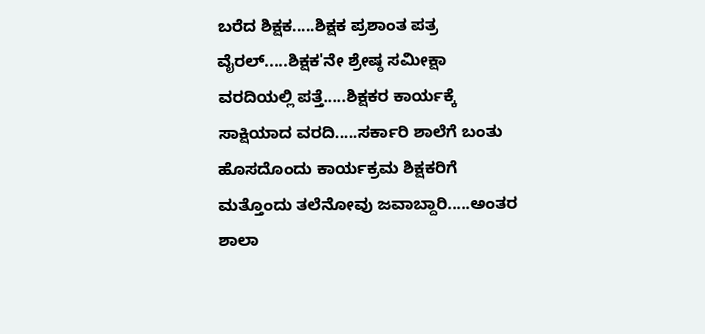ಬರೆದ ಶಿಕ್ಷಕ.....ಶಿಕ್ಷಕ ಪ್ರಶಾಂತ ಪತ್ರ ವೈರಲ್.....ಶಿಕ್ಷಕ'ನೇ ಶ್ರೇಷ್ಠ ಸಮೀಕ್ಷಾ ವರದಿಯಲ್ಲಿ ಪತ್ತೆ.....ಶಿಕ್ಷಕರ ಕಾರ್ಯಕ್ಕೆ ಸಾಕ್ಷಿಯಾದ ವರದಿ.....ಸರ್ಕಾರಿ ಶಾಲೆಗೆ ಬಂತು ಹೊಸದೊಂದು ಕಾರ್ಯಕ್ರಮ ಶಿಕ್ಷಕರಿಗೆ ಮತ್ತೊಂದು ತಲೆನೋವು ಜವಾಬ್ದಾರಿ.....ಅಂತರ ಶಾಲಾ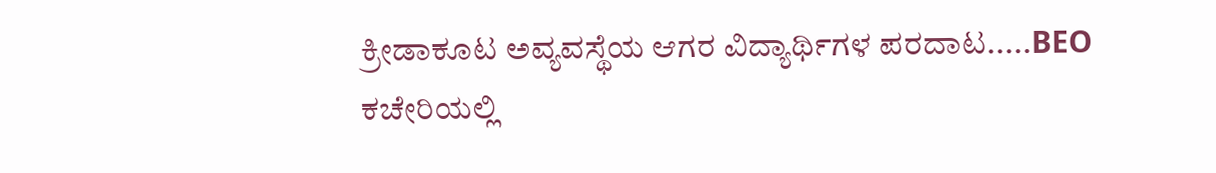ಕ್ರೀಡಾಕೂಟ ಅವ್ಯವಸ್ಥೆಯ ಆಗರ ವಿದ್ಯಾರ್ಥಿಗಳ ಪರದಾಟ.....BEO ಕಚೇರಿಯಲ್ಲಿ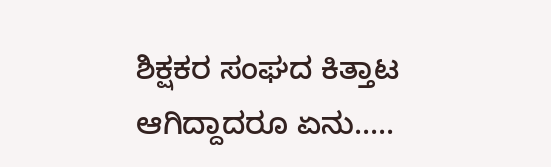ಶಿಕ್ಷಕರ ಸಂಘದ ಕಿತ್ತಾಟ ಆಗಿದ್ದಾದರೂ ಏನು.....